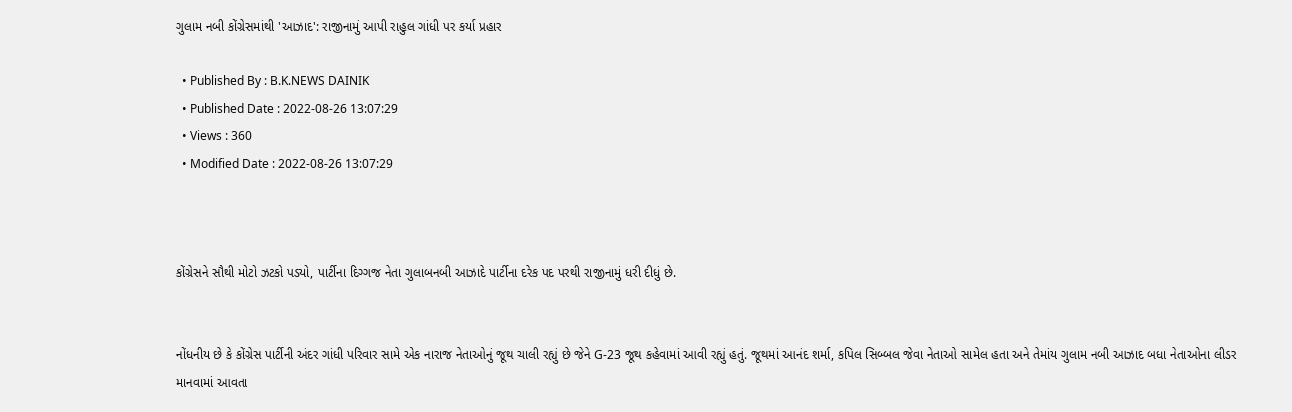ગુલામ નબી કોંગ્રેસમાંથી 'આઝાદ': રાજીનામું આપી રાહુલ ગાંધી પર કર્યા પ્રહાર

  • Published By : B.K.NEWS DAINIK
  • Published Date : 2022-08-26 13:07:29
  • Views : 360
  • Modified Date : 2022-08-26 13:07:29



કોંગ્રેસને સૌથી મોટો ઝટકો પડ્યો, પાર્ટીના દિગ્ગજ નેતા ગુલાબનબી આઝાદે પાર્ટીના દરેક પદ પરથી રાજીનામું ધરી દીધું છે.


નોંધનીય છે કે કોંગ્રેસ પાર્ટીની અંદર ગાંધી પરિવાર સામે એક નારાજ નેતાઓનું જૂથ ચાલી રહ્યું છે જેને G-23 જૂથ કહેવામાં આવી રહ્યું હતું. જૂથમાં આનંદ શર્મા, કપિલ સિબ્બલ જેવા નેતાઓ સામેલ હતા અને તેમાંય ગુલામ નબી આઝાદ બધા નેતાઓના લીડર માનવામાં આવતા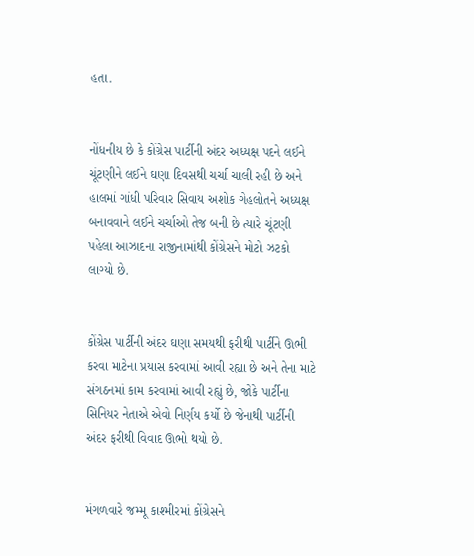હતા.


નોંધનીય છે કે કોંગ્રેસ પાર્ટીની અંદર અધ્યક્ષ પદને લઈને ચૂંટણીને લઈને ઘણા દિવસથી ચર્ચા ચાલી રહી છે અને હાલમાં ગાંધી પરિવાર સિવાય અશોક ગેહલોતને અધ્યક્ષ બનાવવાને લઈને ચર્ચાઓ તેજ બની છે ત્યારે ચૂંટણી પહેલા આઝાદના રાજીનામાંથી કોંગ્રેસને મોટો ઝટકો લાગ્યો છે.


કોંગ્રેસ પાર્ટીની અંદર ઘણા સમયથી ફરીથી પાર્ટીને ઊભી કરવા માટેના પ્રયાસ કરવામાં આવી રહ્યા છે અને તેના માટે સંગઠનમાં કામ કરવામાં આવી રહ્યું છે, જોકે પાર્ટીના સિનિયર નેતાએ એવો નિર્ણય કર્યો છે જેનાથી પાર્ટીની અંદર ફરીથી વિવાદ ઊભો થયો છે.


મંગળવારે જમ્મૂ કાશ્મીરમાં કોંગ્રેસને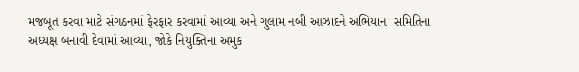મજબૂત કરવા માટે સંગઠનમાં ફેરફાર કરવામાં આવ્યા અને ગુલામ નબી આઝાદને અભિયાન  સમિતિના અધ્યક્ષ બનાવી દેવામાં આવ્યા, જોકે નિયુક્તિના અમુક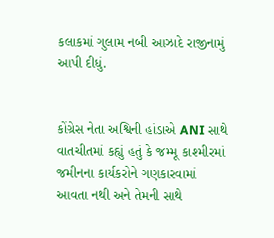કલાકમાં ગુલામ નબી આઝાદે રાજીનામું આપી દીધું.


કોંગ્રેસ નેતા અશ્વિની હાંડાએ ANI સાથે વાતચીતમાં કહ્યું હતું કે જમ્મૂ કાશ્મીરમાં જમીનના કાર્યકરોને ગણકારવામાં આવતા નથી અને તેમની સાથે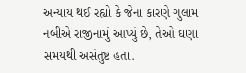અન્યાય થઈ રહ્યો કે જેના કારણે ગુલામ નબીએ રાજીનામું આપ્યું છે, તેઓ ઘણા સમયથી અસંતુષ્ટ હતા.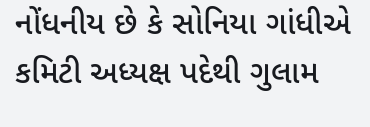નોંધનીય છે કે સોનિયા ગાંધીએ કમિટી અધ્યક્ષ પદેથી ગુલામ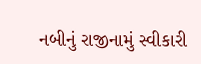નબીનું રાજીનામું સ્વીકારી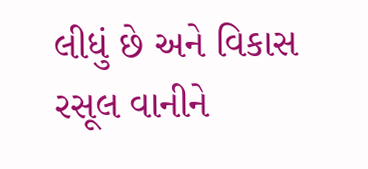લીધું છે અને વિકાસ રસૂલ વાનીને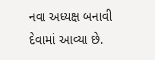નવા અધ્યક્ષ બનાવી દેવામાં આવ્યા છે.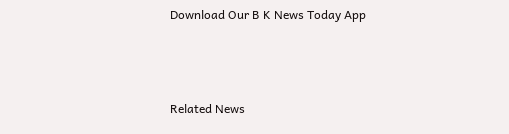Download Our B K News Today App



Related News